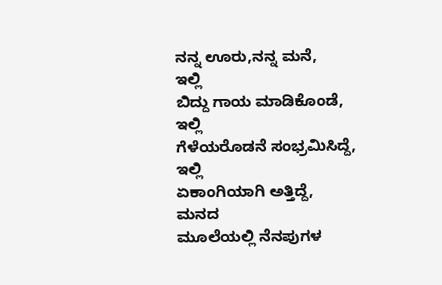ನನ್ನ ಊರು,ನನ್ನ ಮನೆ,
ಇಲ್ಲಿ
ಬಿದ್ದು ಗಾಯ ಮಾಡಿಕೊಂಡೆ,
ಇಲ್ಲಿ
ಗೆಳೆಯರೊಡನೆ ಸಂಭ್ರಮಿಸಿದ್ದೆ,
ಇಲ್ಲಿ
ಏಕಾಂಗಿಯಾಗಿ ಅತ್ತಿದ್ದೆ,
ಮನದ
ಮೂಲೆಯಲ್ಲಿ ನೆನಪುಗಳ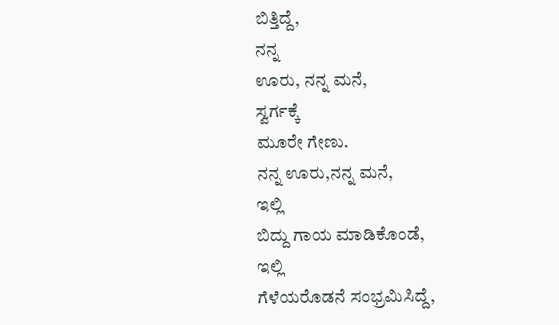ಬಿತ್ತಿದ್ದೆ,
ನನ್ನ
ಊರು, ನನ್ನ ಮನೆ,
ಸ್ವರ್ಗಕ್ಕೆ
ಮೂರೇ ಗೇಣು.
ನನ್ನ ಊರು,ನನ್ನ ಮನೆ,
ಇಲ್ಲಿ
ಬಿದ್ದು ಗಾಯ ಮಾಡಿಕೊಂಡೆ,
ಇಲ್ಲಿ
ಗೆಳೆಯರೊಡನೆ ಸಂಭ್ರಮಿಸಿದ್ದೆ,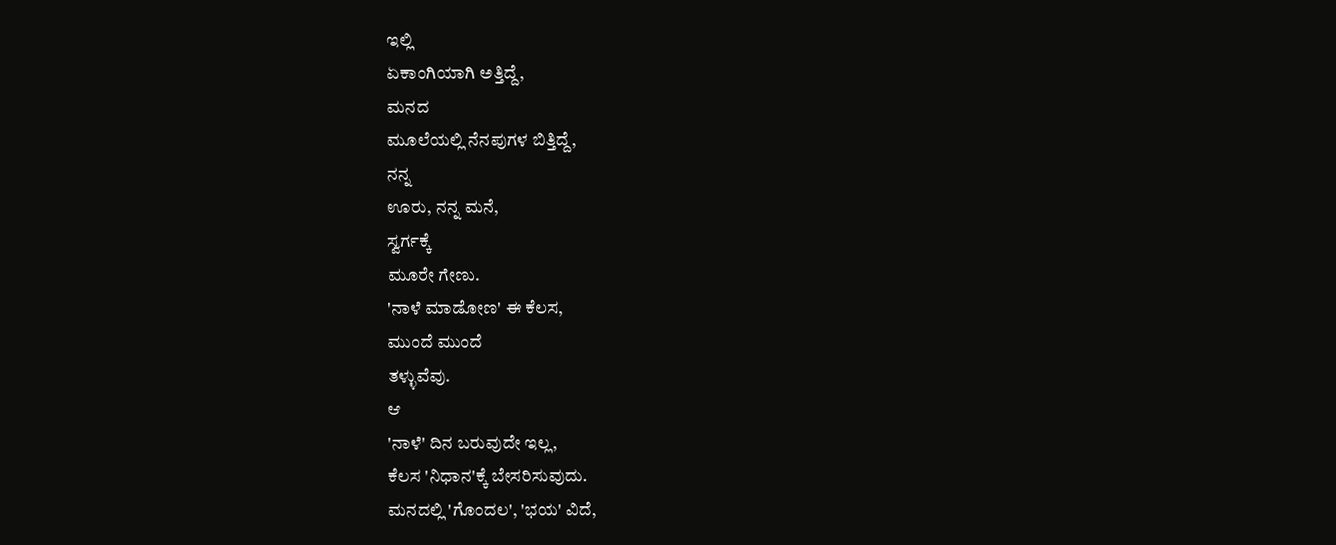ಇಲ್ಲಿ
ಏಕಾಂಗಿಯಾಗಿ ಅತ್ತಿದ್ದೆ,
ಮನದ
ಮೂಲೆಯಲ್ಲಿ ನೆನಪುಗಳ ಬಿತ್ತಿದ್ದೆ,
ನನ್ನ
ಊರು, ನನ್ನ ಮನೆ,
ಸ್ವರ್ಗಕ್ಕೆ
ಮೂರೇ ಗೇಣು.
'ನಾಳೆ ಮಾಡೋಣ' ಈ ಕೆಲಸ,
ಮುಂದೆ ಮುಂದೆ
ತಳ್ಳುವೆವು.
ಆ
'ನಾಳೆ' ದಿನ ಬರುವುದೇ ಇಲ್ಲ,
ಕೆಲಸ 'ನಿಧಾನ'ಕ್ಕೆ ಬೇಸರಿಸುವುದು.
ಮನದಲ್ಲಿ 'ಗೊಂದಲ', 'ಭಯ' ವಿದೆ,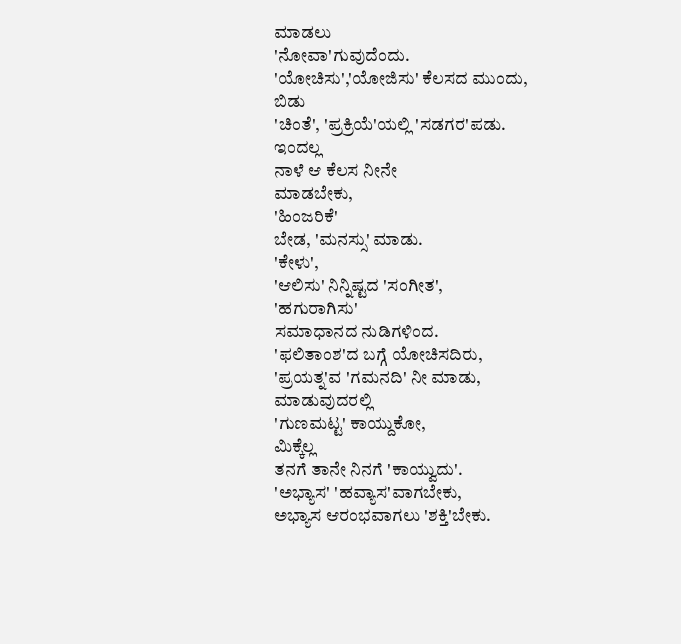ಮಾಡಲು
'ನೋವಾ'ಗುವುದೆಂದು.
'ಯೋಚಿಸು','ಯೋಜಿಸು' ಕೆಲಸದ ಮುಂದು,
ಬಿಡು
'ಚಿಂತೆ', 'ಪ್ರಕ್ರಿಯೆ'ಯಲ್ಲಿ 'ಸಡಗರ'ಪಡು.
ಇಂದಲ್ಲ
ನಾಳೆ ಆ ಕೆಲಸ ನೀನೇ
ಮಾಡಬೇಕು,
'ಹಿಂಜರಿಕೆ'
ಬೇಡ, 'ಮನಸ್ಸು' ಮಾಡು.
'ಕೇಳು',
'ಆಲಿಸು' ನಿನ್ನಿಷ್ಟದ 'ಸಂಗೀತ',
'ಹಗುರಾಗಿಸು'
ಸಮಾಧಾನದ ನುಡಿಗಳಿಂದ.
'ಫಲಿತಾಂಶ'ದ ಬಗ್ಗೆ ಯೋಚಿಸದಿರು,
'ಪ್ರಯತ್ನ'ವ 'ಗಮನದಿ' ನೀ ಮಾಡು,
ಮಾಡುವುದರಲ್ಲಿ
'ಗುಣಮಟ್ಟ' ಕಾಯ್ದುಕೋ,
ಮಿಕ್ಕೆಲ್ಲ
ತನಗೆ ತಾನೇ ನಿನಗೆ 'ಕಾಯ್ವುದು'.
'ಅಭ್ಯಾಸ' 'ಹವ್ಯಾಸ'ವಾಗಬೇಕು,
ಅಭ್ಯಾಸ ಆರಂಭವಾಗಲು 'ಶಕ್ತಿ'ಬೇಕು.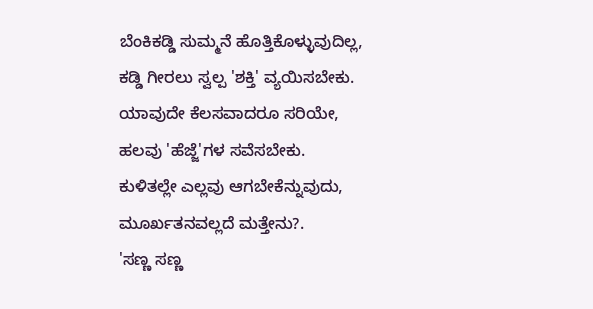ಬೆಂಕಿಕಡ್ಡಿ ಸುಮ್ಮನೆ ಹೊತ್ತಿಕೊಳ್ಳುವುದಿಲ್ಲ,
ಕಡ್ಡಿ ಗೀರಲು ಸ್ವಲ್ಪ 'ಶಕ್ತಿ' ವ್ಯಯಿಸಬೇಕು.
ಯಾವುದೇ ಕೆಲಸವಾದರೂ ಸರಿಯೇ,
ಹಲವು 'ಹೆಜ್ಜೆ'ಗಳ ಸವೆಸಬೇಕು.
ಕುಳಿತಲ್ಲೇ ಎಲ್ಲವು ಆಗಬೇಕೆನ್ನುವುದು,
ಮೂರ್ಖತನವಲ್ಲದೆ ಮತ್ತೇನು?.
'ಸಣ್ಣ ಸಣ್ಣ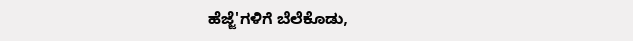ಹೆಜ್ಜೆ'ಗಳಿಗೆ ಬೆಲೆಕೊಡು,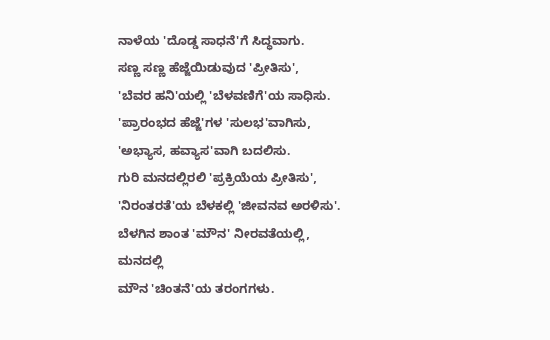ನಾಳೆಯ 'ದೊಡ್ಡ ಸಾಧನೆ'ಗೆ ಸಿದ್ಧವಾಗು.
ಸಣ್ಣ ಸಣ್ಣ ಹೆಜ್ಜೆಯಿಡುವುದ 'ಪ್ರೀತಿಸು',
'ಬೆವರ ಹನಿ'ಯಲ್ಲಿ 'ಬೆಳವಣಿಗೆ'ಯ ಸಾಧಿಸು.
'ಪ್ರಾರಂಭದ ಹೆಜ್ಜೆ'ಗಳ 'ಸುಲಭ'ವಾಗಿಸು,
'ಅಭ್ಯಾಸ, ಹವ್ಯಾಸ'ವಾಗಿ ಬದಲಿಸು.
ಗುರಿ ಮನದಲ್ಲಿರಲಿ 'ಪ್ರಕ್ರಿಯೆಯ ಪ್ರೀತಿಸು',
'ನಿರಂತರತೆ'ಯ ಬೆಳಕಲ್ಲಿ 'ಜೀವನವ ಅರಳಿಸು'.
ಬೆಳಗಿನ ಶಾಂತ 'ಮೌನ' ನೀರವತೆಯಲ್ಲಿ,
ಮನದಲ್ಲಿ
ಮೌನ 'ಚಿಂತನೆ'ಯ ತರಂಗಗಳು.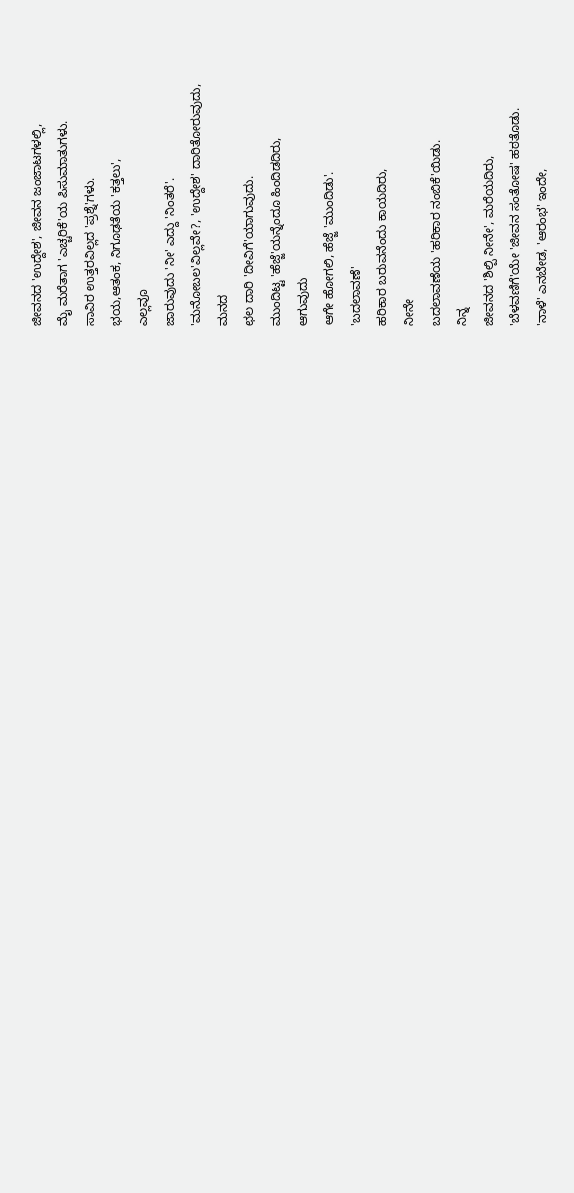ಜೀವನದ 'ಉದ್ದೇಶ', ಜೀವನ ಜಂಜಾಟಗಳಲ್ಲಿ,
ಮೈ ಮರೆತಾಗ 'ಎಚ್ಚರಿಕೆ'ಯ ಪಿಸುಮಾತುಗಳು.
ಸಾವಿರ ಉತ್ತರವಿಲ್ಲದ 'ಪ್ರಶ್ನೆ'ಗಳು.
ಭಯ,ಆತಂಕ, ನಿಗೂಢತೆಯ 'ಕತ್ತಲು',
ಎಲ್ಲವೂ
ಜಾರುವುದು 'ನೀ' ಎದ್ದು 'ನಿಂತರೆ'.
'ಮನೋಬಲ'ವಿಲ್ಲವೇ?, 'ಉದ್ದೇಶ' ದಾರಿತೋರುವುದು,
ಮನದ
ಛಲ ದಾರಿ 'ದೀವಿಗೆ'ಯಾಗುವುದು.
ಮುಂದಿಟ್ಟ 'ಹೆಜ್ಜೆ'ಯನ್ನೆಂದೂ ಹಿಂದಿಡದಿರು,
ಆಗುವುದು
ಆಗೇ ಹೋಗಲಿ, ಹೆಜ್ಜೆ 'ಮುಂದಿಡು'.
'ಬದಲಾವಣೆ'
ಹರಿಕಾರ ಬರುವನೆಂದು ಕಾಯದಿರು,
ನೀನೇ
ಬದಲಾವಣೆಯ 'ಹರಿಕಾರ ನಂಬಿಕೆ'ಯಿಡು.
ನಿನ್ನ
ಜೀವನದ 'ಶಿಲ್ಪಿ ನೀನೇ', ಮರೆಯದಿರು,
'ಬೆಳವಣಿಗೆ'ಯೇ 'ಜೀವನ ಸಂತೋಷ' ಹಠತೊಡು.
'ನಾಳೆ' ಎನಬೇಡ, 'ಆರಂಭ' ಇಂದೇ,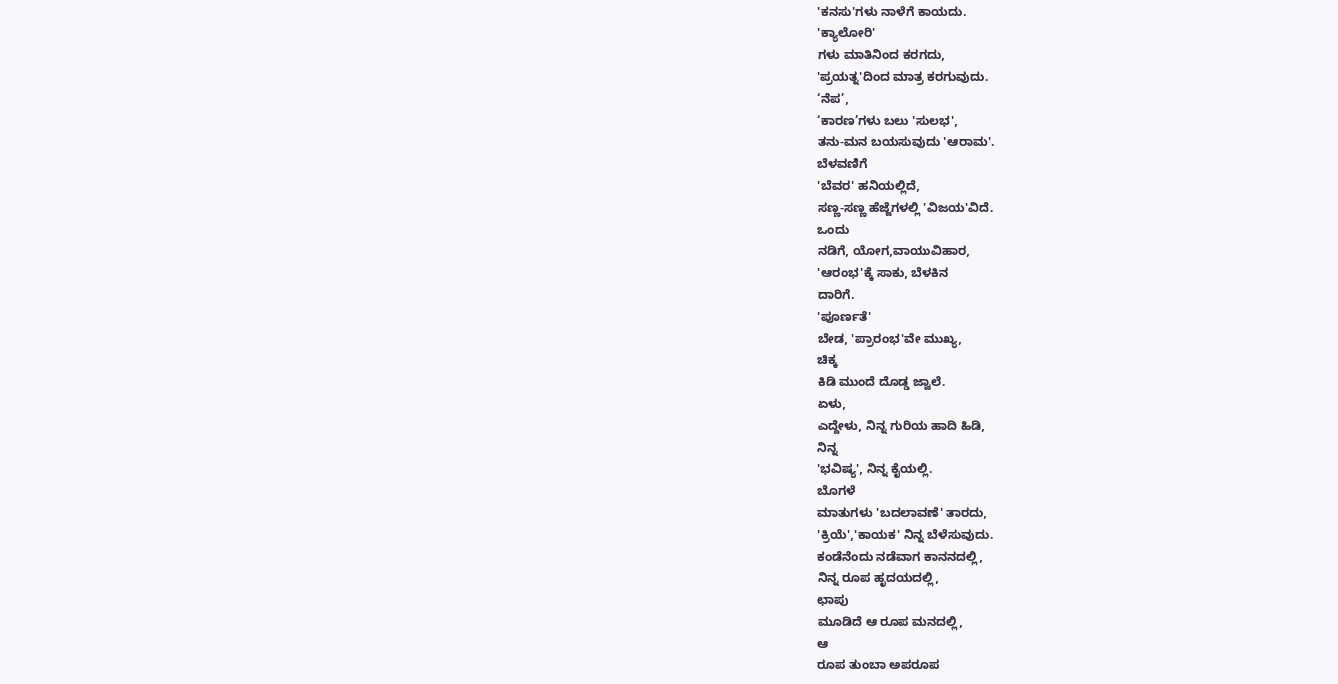'ಕನಸು'ಗಳು ನಾಳೆಗೆ ಕಾಯದು.
'ಕ್ಯಾಲೋರಿ'
ಗಳು ಮಾತಿನಿಂದ ಕರಗದು,
'ಪ್ರಯತ್ನ'ದಿಂದ ಮಾತ್ರ ಕರಗುವುದು.
‘ನೆಪ’,
‘ಕಾರಣ’ಗಳು ಬಲು 'ಸುಲಭ',
ತನು-ಮನ ಬಯಸುವುದು 'ಆರಾಮ'.
ಬೆಳವಣಿಗೆ
'ಬೆವರ' ಹನಿಯಲ್ಲಿದೆ,
ಸಣ್ಣ-ಸಣ್ಣ ಹೆಜ್ಜೆಗಳಲ್ಲಿ 'ವಿಜಯ'ವಿದೆ.
ಒಂದು
ನಡಿಗೆ, ಯೋಗ,ವಾಯುವಿಹಾರ,
'ಆರಂಭ'ಕ್ಕೆ ಸಾಕು, ಬೆಳಕಿನ
ದಾರಿಗೆ.
'ಪೂರ್ಣತೆ'
ಬೇಡ, 'ಪ್ರಾರಂಭ'ವೇ ಮುಖ್ಯ,
ಚಿಕ್ಕ
ಕಿಡಿ ಮುಂದೆ ದೊಡ್ಡ ಜ್ವಾಲೆ.
ಏಳು,
ಎದ್ದೇಳು, ನಿನ್ನ ಗುರಿಯ ಹಾದಿ ಹಿಡಿ,
ನಿನ್ನ
'ಭವಿಷ್ಯ', ನಿನ್ನ ಕೈಯಲ್ಲಿ.
ಬೊಗಳೆ
ಮಾತುಗಳು 'ಬದಲಾವಣೆ' ತಾರದು,
'ಕ್ರಿಯೆ','ಕಾಯಕ' ನಿನ್ನ ಬೆಳೆಸುವುದು.
ಕಂಡೆನೆಂದು ನಡೆವಾಗ ಕಾನನದಲ್ಲಿ,
ನಿನ್ನ ರೂಪ ಹೃದಯದಲ್ಲಿ,
ಛಾಪು
ಮೂಡಿದೆ ಆ ರೂಪ ಮನದಲ್ಲಿ,
ಆ
ರೂಪ ತುಂಬಾ ಅಪರೂಪ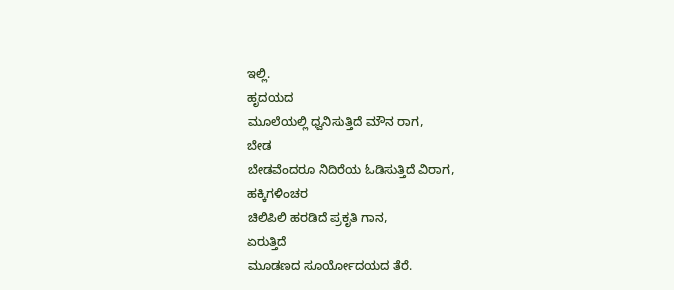ಇಲ್ಲಿ.
ಹೃದಯದ
ಮೂಲೆಯಲ್ಲಿ ಧ್ವನಿಸುತ್ತಿದೆ ಮೌನ ರಾಗ,
ಬೇಡ
ಬೇಡವೆಂದರೂ ನಿದಿರೆಯ ಓಡಿಸುತ್ತಿದೆ ವಿರಾಗ,
ಹಕ್ಕಿಗಳಿಂಚರ
ಚಿಲಿಪಿಲಿ ಹರಡಿದೆ ಪ್ರಕೃತಿ ಗಾನ,
ಏರುತ್ತಿದೆ
ಮೂಡಣದ ಸೂರ್ಯೋದಯದ ತೆರೆ.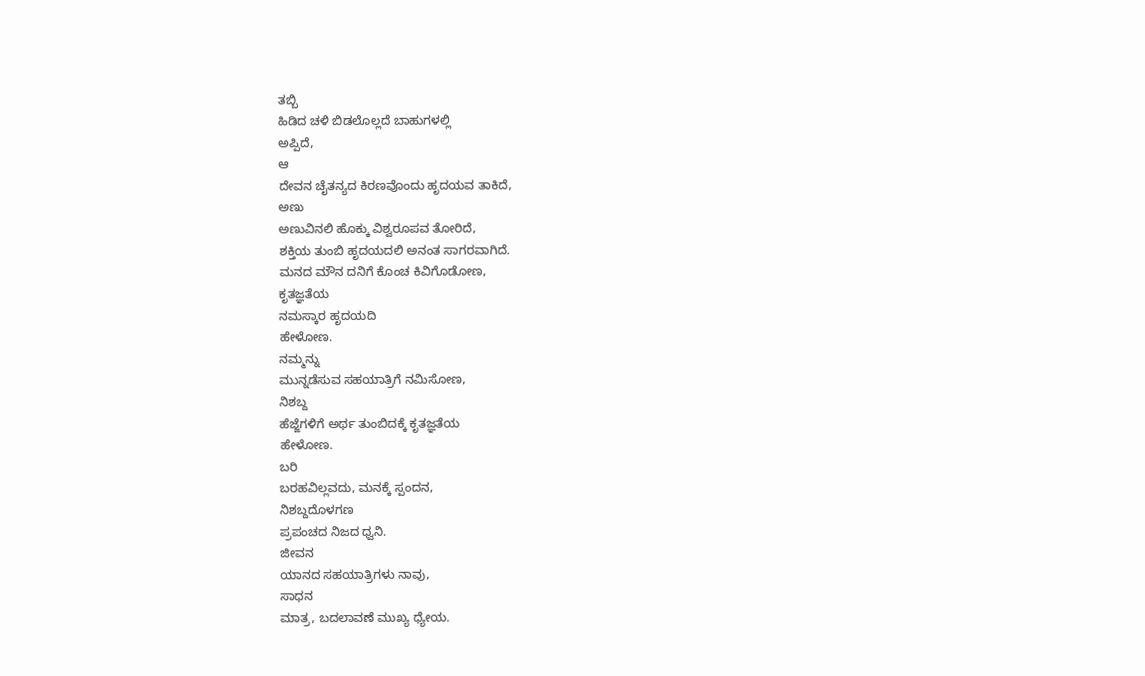ತಬ್ಬಿ
ಹಿಡಿದ ಚಳಿ ಬಿಡಲೊಲ್ಲದೆ ಬಾಹುಗಳಲ್ಲಿ
ಅಪ್ಪಿದೆ,
ಆ
ದೇವನ ಚೈತನ್ಯದ ಕಿರಣವೊಂದು ಹೃದಯವ ತಾಕಿದೆ,
ಅಣು
ಅಣುವಿನಲಿ ಹೊಕ್ಕು ವಿಶ್ವರೂಪವ ತೋರಿದೆ,
ಶಕ್ತಿಯ ತುಂಬಿ ಹೃದಯದಲಿ ಅನಂತ ಸಾಗರವಾಗಿದೆ.
ಮನದ ಮೌನ ದನಿಗೆ ಕೊಂಚ ಕಿವಿಗೊಡೋಣ,
ಕೃತಜ್ಞತೆಯ
ನಮಸ್ಕಾರ ಹೃದಯದಿ
ಹೇಳೋಣ.
ನಮ್ಮನ್ನು
ಮುನ್ನಡೆಸುವ ಸಹಯಾತ್ರಿಗೆ ನಮಿಸೋಣ,
ನಿಶಬ್ದ
ಹೆಜ್ಜೆಗಳಿಗೆ ಅರ್ಥ ತುಂಬಿದಕ್ಕೆ ಕೃತಜ್ಞತೆಯ
ಹೇಳೋಣ.
ಬರಿ
ಬರಹವಿಲ್ಲವದು, ಮನಕ್ಕೆ ಸ್ಪಂದನ,
ನಿಶಬ್ದದೊಳಗಣ
ಪ್ರಪಂಚದ ನಿಜದ ಧ್ವನಿ.
ಜೀವನ
ಯಾನದ ಸಹಯಾತ್ರಿಗಳು ನಾವು,
ಸಾಧನ
ಮಾತ್ರ, ಬದಲಾವಣೆ ಮುಖ್ಯ ಧ್ಯೇಯ.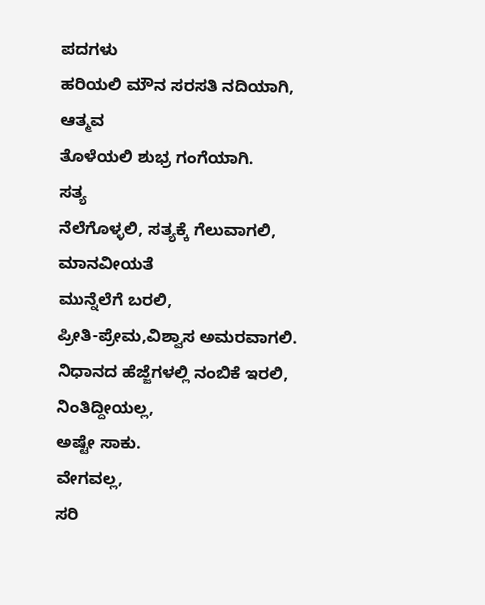ಪದಗಳು
ಹರಿಯಲಿ ಮೌನ ಸರಸತಿ ನದಿಯಾಗಿ,
ಆತ್ಮವ
ತೊಳೆಯಲಿ ಶುಭ್ರ ಗಂಗೆಯಾಗಿ.
ಸತ್ಯ
ನೆಲೆಗೊಳ್ಳಲಿ, ಸತ್ಯಕ್ಕೆ ಗೆಲುವಾಗಲಿ,
ಮಾನವೀಯತೆ
ಮುನ್ನೆಲೆಗೆ ಬರಲಿ,
ಪ್ರೀತಿ-ಪ್ರೇಮ,ವಿಶ್ವಾಸ ಅಮರವಾಗಲಿ.
ನಿಧಾನದ ಹೆಜ್ಜೆಗಳಲ್ಲಿ ನಂಬಿಕೆ ಇರಲಿ,
ನಿಂತಿದ್ದೀಯಲ್ಲ,
ಅಷ್ಟೇ ಸಾಕು.
ವೇಗವಲ್ಲ,
ಸರಿ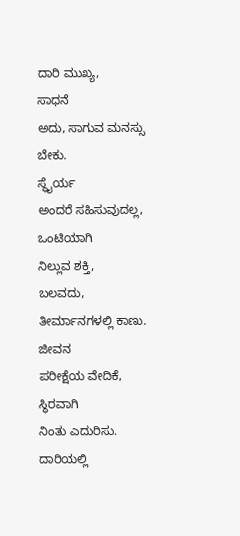ದಾರಿ ಮುಖ್ಯ,
ಸಾಧನೆ
ಅದು, ಸಾಗುವ ಮನಸ್ಸು ಬೇಕು.
ಸ್ಥೈರ್ಯ
ಅಂದರೆ ಸಹಿಸುವುದಲ್ಲ,
ಒಂಟಿಯಾಗಿ
ನಿಲ್ಲುವ ಶಕ್ತಿ,
ಬಲವದು,
ತೀರ್ಮಾನಗಳಲ್ಲಿ ಕಾಣು.
ಜೀವನ
ಪರೀಕ್ಷೆಯ ವೇದಿಕೆ,
ಸ್ಥಿರವಾಗಿ
ನಿಂತು ಎದುರಿಸು.
ದಾರಿಯಲ್ಲಿ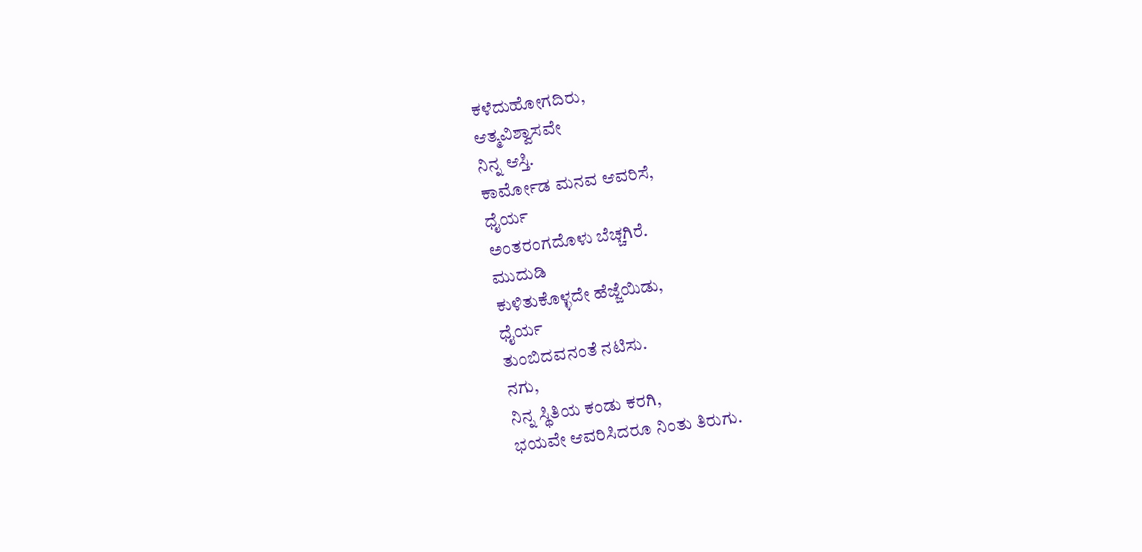ಕಳೆದುಹೋಗದಿರು,
ಆತ್ಮವಿಶ್ವಾಸವೇ
ನಿನ್ನ ಆಸ್ತಿ.
ಕಾರ್ಮೋಡ ಮನವ ಆವರಿಸೆ,
ಧೈರ್ಯ
ಅಂತರಂಗದೊಳು ಬೆಚ್ಚಗಿರೆ.
ಮುದುಡಿ
ಕುಳಿತುಕೊಳ್ಳದೇ ಹೆಜ್ಜೆಯಿಡು,
ಧೈರ್ಯ
ತುಂಬಿದವನಂತೆ ನಟಿಸು.
ನಗು,
ನಿನ್ನ ಸ್ಥಿತಿಯ ಕಂಡು ಕರಗಿ,
ಭಯವೇ ಆವರಿಸಿದರೂ ನಿಂತು ತಿರುಗು.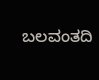ಬಲವಂತದಿ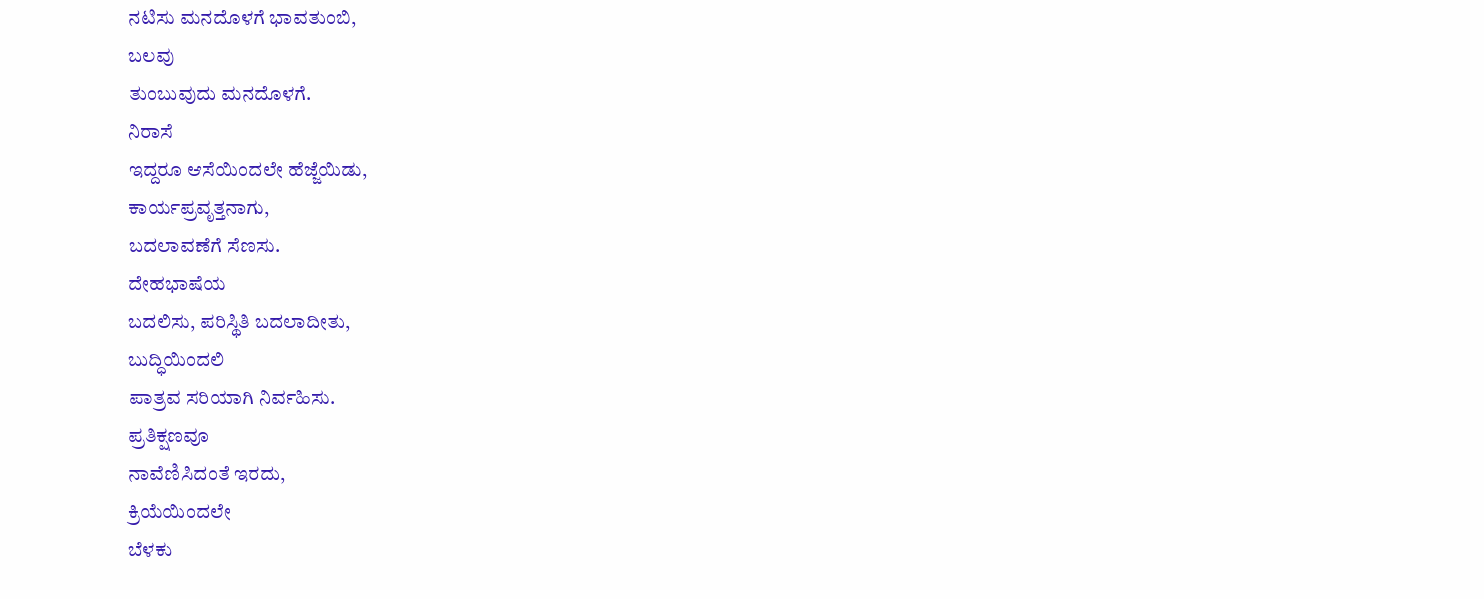ನಟಿಸು ಮನದೊಳಗೆ ಭಾವತುಂಬಿ,
ಬಲವು
ತುಂಬುವುದು ಮನದೊಳಗೆ.
ನಿರಾಸೆ
ಇದ್ದರೂ ಆಸೆಯಿಂದಲೇ ಹೆಜ್ಜೆಯಿಡು,
ಕಾರ್ಯಪ್ರವೃತ್ತನಾಗು,
ಬದಲಾವಣೆಗೆ ಸೆಣಸು.
ದೇಹಭಾಷೆಯ
ಬದಲಿಸು, ಪರಿಸ್ಥಿತಿ ಬದಲಾದೀತು,
ಬುದ್ಧಿಯಿಂದಲಿ
ಪಾತ್ರವ ಸರಿಯಾಗಿ ನಿರ್ವಹಿಸು.
ಪ್ರತಿಕ್ಷಣವೂ
ನಾವೆಣಿಸಿದಂತೆ ಇರದು,
ಕ್ರಿಯೆಯಿಂದಲೇ
ಬೆಳಕು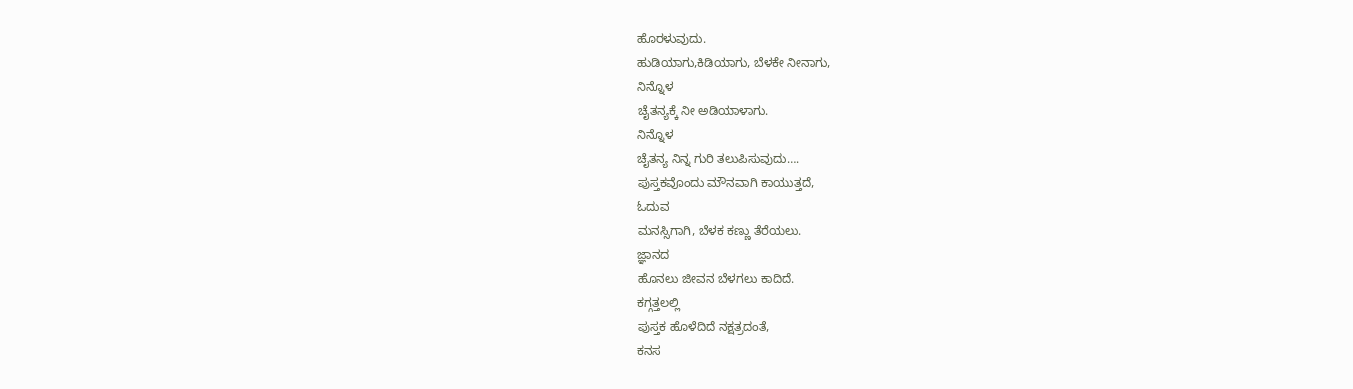ಹೊರಳುವುದು.
ಹುಡಿಯಾಗು,ಕಿಡಿಯಾಗು, ಬೆಳಕೇ ನೀನಾಗು,
ನಿನ್ನೊಳ
ಚೈತನ್ಯಕ್ಕೆ ನೀ ಅಡಿಯಾಳಾಗು.
ನಿನ್ನೊಳ
ಚೈತನ್ಯ ನಿನ್ನ ಗುರಿ ತಲುಪಿಸುವುದು….
ಪುಸ್ತಕವೊಂದು ಮೌನವಾಗಿ ಕಾಯುತ್ತದೆ,
ಓದುವ
ಮನಸ್ಸಿಗಾಗಿ, ಬೆಳಕ ಕಣ್ಣು ತೆರೆಯಲು.
ಜ್ಞಾನದ
ಹೊನಲು ಜೀವನ ಬೆಳಗಲು ಕಾದಿದೆ.
ಕಗ್ಗತ್ತಲಲ್ಲಿ
ಪುಸ್ತಕ ಹೊಳೆದಿದೆ ನಕ್ಷತ್ರದಂತೆ,
ಕನಸ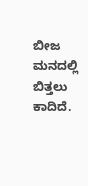ಬೀಜ ಮನದಲ್ಲಿ ಬಿತ್ತಲು ಕಾದಿದೆ.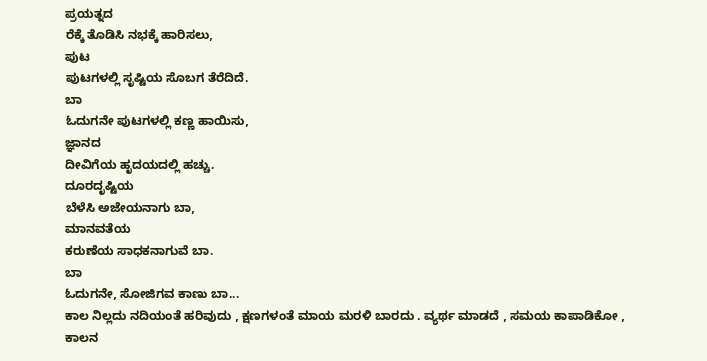ಪ್ರಯತ್ನದ
ರೆಕ್ಕೆ ತೊಡಿಸಿ ನಭಕ್ಕೆ ಹಾರಿಸಲು,
ಪುಟ
ಪುಟಗಳಲ್ಲಿ ಸೃಷ್ಟಿಯ ಸೊಬಗ ತೆರೆದಿದೆ.
ಬಾ
ಓದುಗನೇ ಪುಟಗಳಲ್ಲಿ ಕಣ್ಣ ಹಾಯಿಸು,
ಜ್ಞಾನದ
ದೀವಿಗೆಯ ಹೃದಯದಲ್ಲಿ ಹಚ್ಚು.
ದೂರದೃಷ್ಟಿಯ
ಬೆಳೆಸಿ ಅಜೇಯನಾಗು ಬಾ,
ಮಾನವತೆಯ
ಕರುಣೆಯ ಸಾಧಕನಾಗುವೆ ಬಾ.
ಬಾ
ಓದುಗನೇ, ಸೋಜಿಗವ ಕಾಣು ಬಾ...
ಕಾಲ ನಿಲ್ಲದು ನದಿಯಂತೆ ಹರಿವುದು , ಕ್ಷಣಗಳಂತೆ ಮಾಯ ಮರಳಿ ಬಾರದು . ವ್ಯರ್ಥ ಮಾಡದೆ , ಸಮಯ ಕಾಪಾಡಿಕೋ , ಕಾಲನ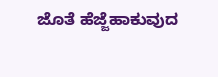ಜೊತೆ ಹೆಜ್ಜೆಹಾಕುವುದ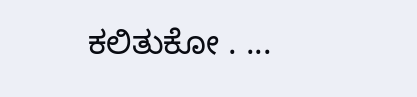ಕಲಿತುಕೋ . ...